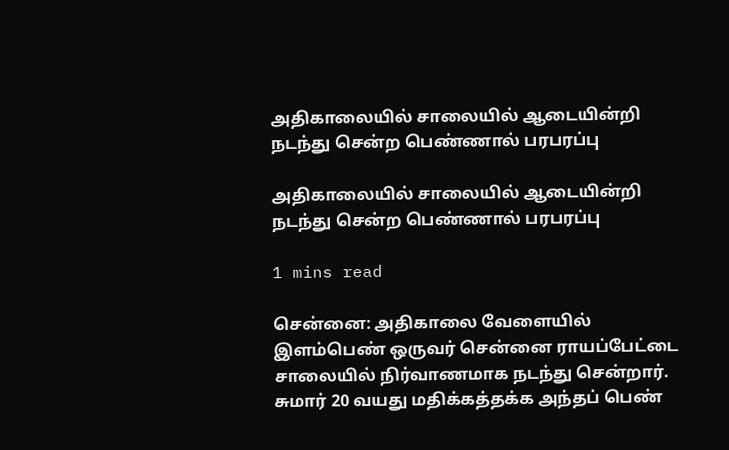அதிகாலையில் சாலையில் ஆடையின்றி நடந்து சென்ற பெண்ணால் பரபரப்பு

அதிகாலையில் சாலையில் ஆடையின்றி நடந்து சென்ற பெண்ணால் பரபரப்பு

1 mins read

சென்னை: அதிகாலை வேளையில் இளம்பெண் ஒருவர் சென்னை ராயப்பேட்டை சாலையில் நிர்வாணமாக நடந்து சென்றார். சுமார் 20 வயது மதிக்கத்தக்க அந்தப் பெண்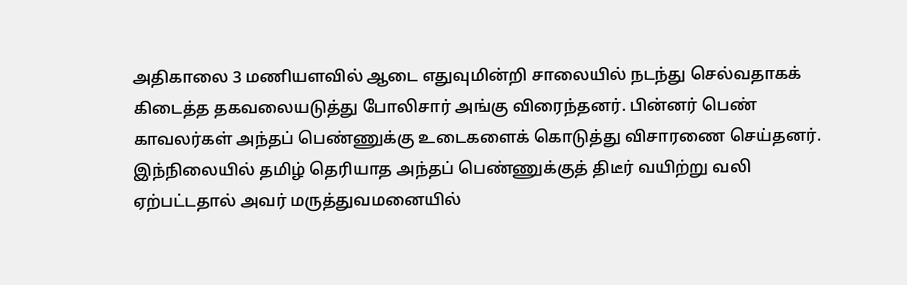அதிகாலை 3 மணியளவில் ஆடை எதுவுமின்றி சாலையில் நடந்து செல்வதாகக் கிடைத்த தகவலையடுத்து போலிசார் அங்கு விரைந்தனர். பின்னர் பெண் காவலர்கள் அந்தப் பெண்ணுக்கு உடைகளைக் கொடுத்து விசாரணை செய்தனர். இந்நிலையில் தமிழ் தெரியாத அந்தப் பெண்ணுக்குத் திடீர் வயிற்று வலி ஏற்பட்டதால் அவர் மருத்துவமனையில்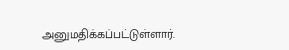அனுமதிக்கப்பட்டுள்ளார்.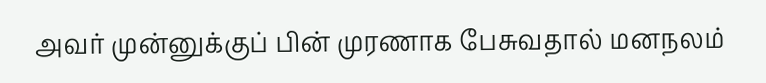அவர் முன்னுக்குப் பின் முரணாக பேசுவதால் மனநலம்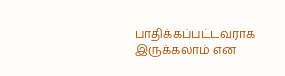பாதிக்கப்பட்டவராக இருக்கலாம் என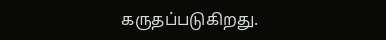கருதப்படுகிறது.